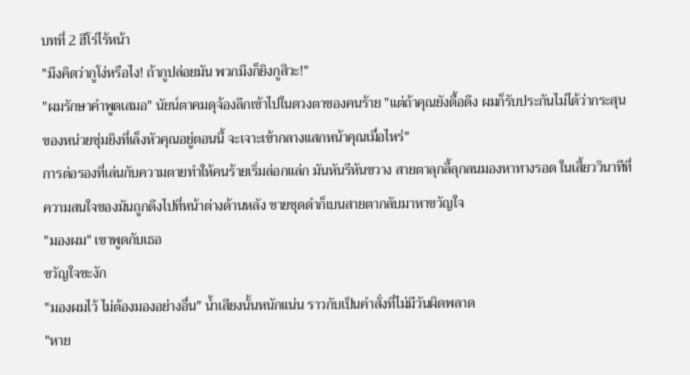บทที่ 2 ฮีโร่ไร้หน้า
"มึงคิดว่ากูโง่หรือไง! ถ้ากูปล่อยมัน พวกมึงก็ยิงกูสิวะ!"
"ผมรักษาคำพูดเสมอ" นัยน์ตาคมดุจ้องลึกเข้าไปในดวงตาของคนร้าย "แต่ถ้าคุณยังดื้อดึง ผมก็รับประกันไม่ได้ว่ากระสุนของหน่วยซุ่มยิงที่เล็งหัวคุณอยู่ตอนนี้ จะเจาะเข้ากลางแสกหน้าคุณเมื่อไหร่"
การต่อรองที่เล่นกับความตายทำให้คนร้ายเริ่มล่อกแล่ก มันหันรีหันขวาง สายตาลุกลี้ลุกลนมองหาทางรอด ในเสี้ยววินาทีที่ความสนใจของมันถูกดึงไปที่หน้าต่างด้านหลัง ชายชุดดำก็เบนสายตากลับมาหาขวัญใจ
"มองผม" เขาพูดกับเธอ
ขวัญใจชะงัก
"มองผมไว้ ไม่ต้องมองอย่างอื่น" น้ำเสียงนั้นหนักแน่น ราวกับเป็นคำสั่งที่ไม่มีวันผิดพลาด
"หาย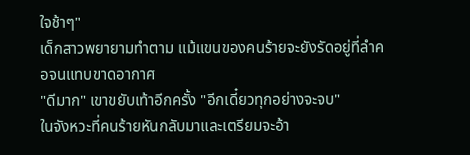ใจช้าๆ"
เด็กสาวพยายามทำตาม แม้แขนของคนร้ายจะยังรัดอยู่ที่ลำคอจนแทบขาดอากาศ
"ดีมาก" เขาขยับเท้าอีกครั้ง "อีกเดี๋ยวทุกอย่างจะจบ"
ในจังหวะที่คนร้ายหันกลับมาและเตรียมจะอ้า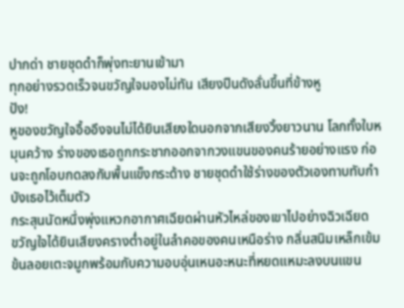ปากด่า ชายชุดดำก็พุ่งทะยานเข้ามา
ทุกอย่างรวดเร็วจนขวัญใจมองไม่ทัน เสียงปืนดังลั่นขึ้นที่ข้างหู
ปัง!
หูของขวัญใจอื้ออึงจนไม่ได้ยินเสียงใดนอกจากเสียงวิ้งยาวนาน โลกทั้งใบหมุนคว้าง ร่างของเธอถูกกระชากออกจากวงแขนของคนร้ายอย่างแรง ก่อนจะถูกโอบกดลงกับพื้นแข็งกระด้าง ชายชุดดำใช้ร่างของตัวเองทาบทับกำบังเธอไว้เต็มตัว
กระสุนนัดหนึ่งพุ่งแหวกอากาศเฉียดผ่านหัวไหล่ของเขาไปอย่างฉิวเฉียด
ขวัญใจได้ยินเสียงครางต่ำอยู่ในลำคอของคนเหนือร่าง กลิ่นสนิมเหล็กเข้มข้นลอยเตะจมูกพร้อมกับความอบอุ่นเหนอะหนะที่หยดแหมะลงบนแขน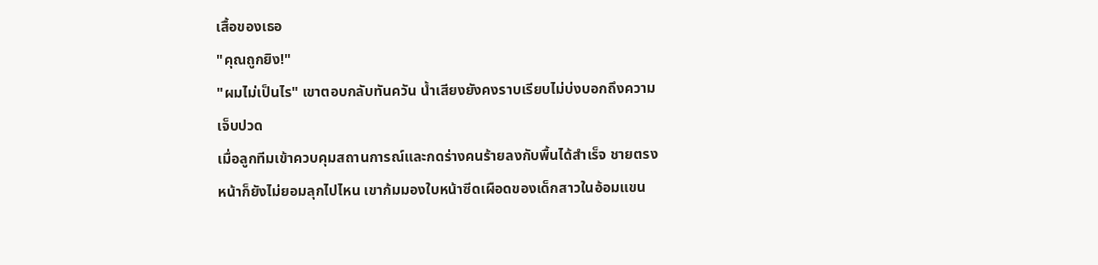เสื้อของเธอ
"คุณถูกยิง!"
"ผมไม่เป็นไร" เขาตอบกลับทันควัน น้ำเสียงยังคงราบเรียบไม่บ่งบอกถึงความเจ็บปวด
เมื่อลูกทีมเข้าควบคุมสถานการณ์และกดร่างคนร้ายลงกับพื้นได้สำเร็จ ชายตรงหน้าก็ยังไม่ยอมลุกไปไหน เขาก้มมองใบหน้าซีดเผือดของเด็กสาวในอ้อมแขน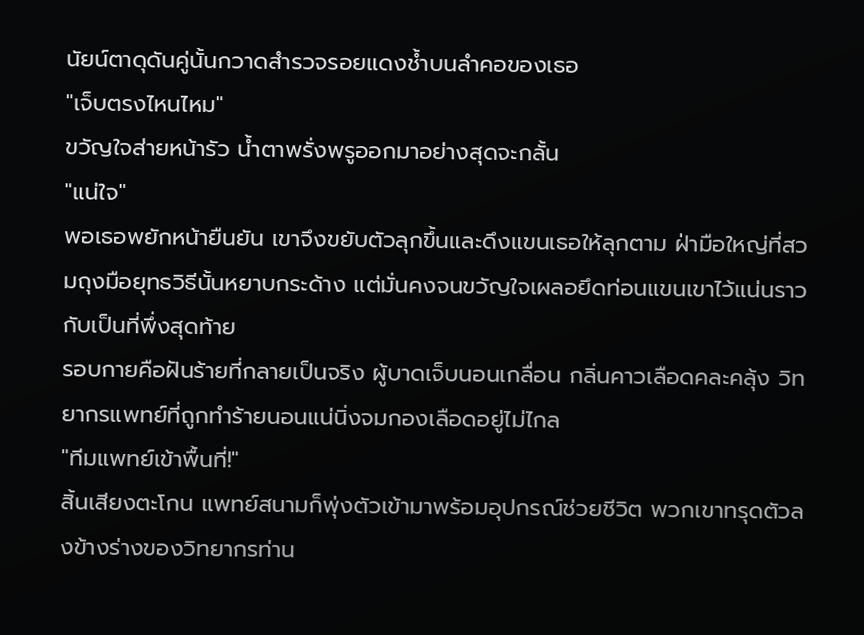นัยน์ตาดุดันคู่นั้นกวาดสำรวจรอยแดงช้ำบนลำคอของเธอ
"เจ็บตรงไหนไหม"
ขวัญใจส่ายหน้ารัว น้ำตาพรั่งพรูออกมาอย่างสุดจะกลั้น
"แน่ใจ"
พอเธอพยักหน้ายืนยัน เขาจึงขยับตัวลุกขึ้นและดึงแขนเธอให้ลุกตาม ฝ่ามือใหญ่ที่สวมถุงมือยุทธวิธีนั้นหยาบกระด้าง แต่มั่นคงจนขวัญใจเผลอยึดท่อนแขนเขาไว้แน่นราวกับเป็นที่พึ่งสุดท้าย
รอบกายคือฝันร้ายที่กลายเป็นจริง ผู้บาดเจ็บนอนเกลื่อน กลิ่นคาวเลือดคละคลุ้ง วิทยากรแพทย์ที่ถูกทำร้ายนอนแน่นิ่งจมกองเลือดอยู่ไม่ไกล
"ทีมแพทย์เข้าพื้นที่!"
สิ้นเสียงตะโกน แพทย์สนามก็พุ่งตัวเข้ามาพร้อมอุปกรณ์ช่วยชีวิต พวกเขาทรุดตัวลงข้างร่างของวิทยากรท่าน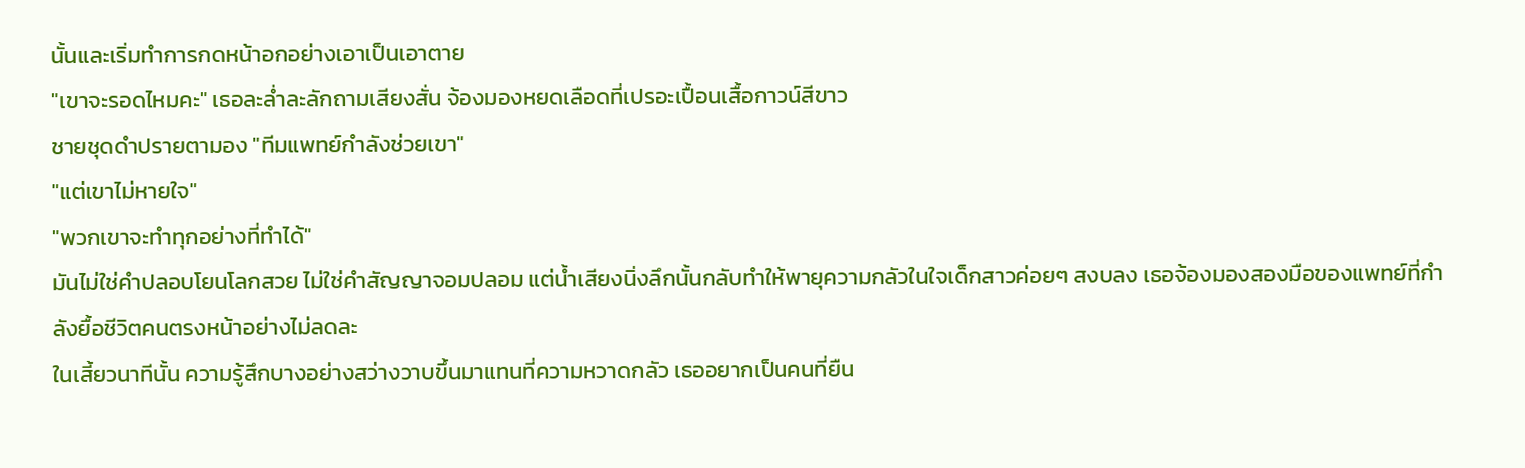นั้นและเริ่มทำการกดหน้าอกอย่างเอาเป็นเอาตาย
"เขาจะรอดไหมคะ" เธอละล่ำละลักถามเสียงสั่น จ้องมองหยดเลือดที่เปรอะเปื้อนเสื้อกาวน์สีขาว
ชายชุดดำปรายตามอง "ทีมแพทย์กำลังช่วยเขา"
"แต่เขาไม่หายใจ"
"พวกเขาจะทำทุกอย่างที่ทำได้"
มันไม่ใช่คำปลอบโยนโลกสวย ไม่ใช่คำสัญญาจอมปลอม แต่น้ำเสียงนิ่งลึกนั้นกลับทำให้พายุความกลัวในใจเด็กสาวค่อยๆ สงบลง เธอจ้องมองสองมือของแพทย์ที่กำลังยื้อชีวิตคนตรงหน้าอย่างไม่ลดละ
ในเสี้ยวนาทีนั้น ความรู้สึกบางอย่างสว่างวาบขึ้นมาแทนที่ความหวาดกลัว เธออยากเป็นคนที่ยืน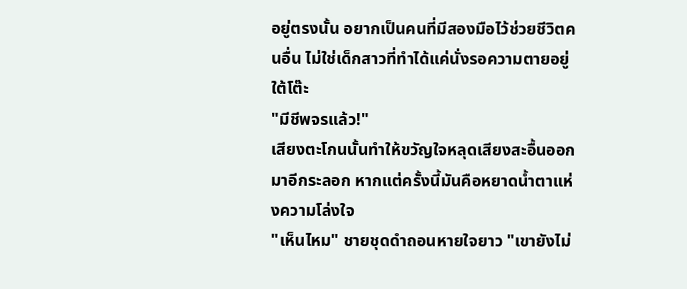อยู่ตรงนั้น อยากเป็นคนที่มีสองมือไว้ช่วยชีวิตคนอื่น ไม่ใช่เด็กสาวที่ทำได้แค่นั่งรอความตายอยู่ใต้โต๊ะ
"มีชีพจรแล้ว!"
เสียงตะโกนนั้นทำให้ขวัญใจหลุดเสียงสะอื้นออกมาอีกระลอก หากแต่ครั้งนี้มันคือหยาดน้ำตาแห่งความโล่งใจ
"เห็นไหม" ชายชุดดำถอนหายใจยาว "เขายังไม่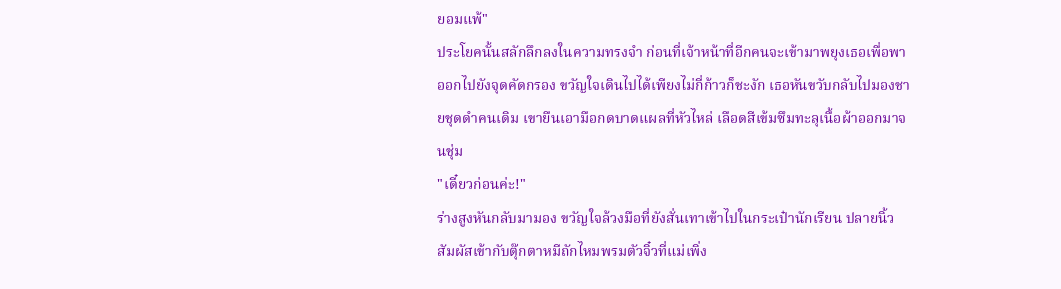ยอมแพ้"
ประโยคนั้นสลักลึกลงในความทรงจำ ก่อนที่เจ้าหน้าที่อีกคนจะเข้ามาพยุงเธอเพื่อพาออกไปยังจุดคัดกรอง ขวัญใจเดินไปได้เพียงไม่กี่ก้าวก็ชะงัก เธอหันขวับกลับไปมองชายชุดดำคนเดิม เขายืนเอามือกดบาดแผลที่หัวไหล่ เลือดสีเข้มซึมทะลุเนื้อผ้าออกมาจนชุ่ม
"เดี๋ยวก่อนค่ะ!"
ร่างสูงหันกลับมามอง ขวัญใจล้วงมือที่ยังสั่นเทาเข้าไปในกระเป๋านักเรียน ปลายนิ้วสัมผัสเข้ากับตุ๊กตาหมีถักไหมพรมตัวจิ๋วที่แม่เพิ่ง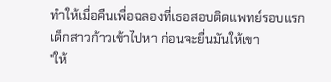ทำให้เมื่อคืนเพื่อฉลองที่เธอสอบติดแพทย์รอบแรก
เด็กสาวก้าวเข้าไปหา ก่อนจะยื่นมันให้เขา
"ให้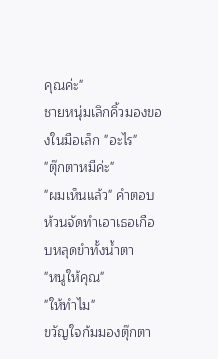คุณค่ะ"
ชายหนุ่มเลิกคิ้วมองของในมือเล็ก "อะไร"
"ตุ๊กตาหมีค่ะ"
"ผมเห็นแล้ว" คำตอบห้วนจัดทำเอาเธอเกือบหลุดขำทั้งน้ำตา
"หนูให้คุณ"
"ให้ทำไม"
ขวัญใจก้มมองตุ๊กตา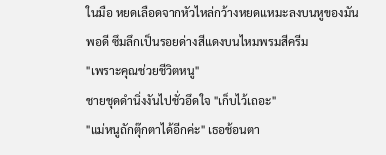ในมือ หยดเลือดจากหัวไหล่กว้างหยดแหมะลงบนหูของมันพอดี ซึมลึกเป็นรอยด่างสีแดงบนไหมพรมสีครีม
"เพราะคุณช่วยชีวิตหนู"
ชายชุดดำนิ่งงันไปชั่วอึดใจ "เก็บไว้เถอะ"
"แม่หนูถักตุ๊กตาได้อีกค่ะ" เธอช้อนตา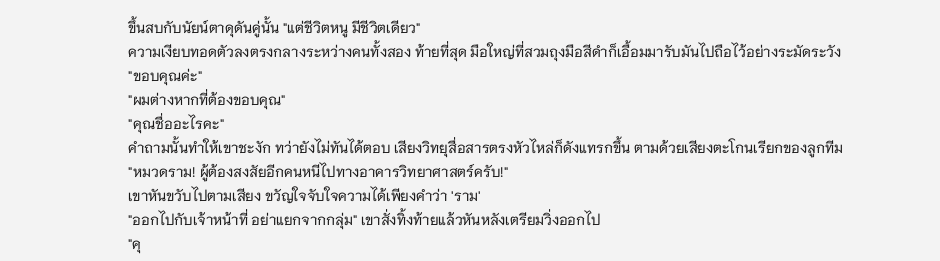ขึ้นสบกับนัยน์ตาดุดันคู่นั้น "แต่ชีวิตหนู มีชีวิตเดียว"
ความเงียบทอดตัวลงตรงกลางระหว่างคนทั้งสอง ท้ายที่สุด มือใหญ่ที่สวมถุงมือสีดำก็เอื้อมมารับมันไปถือไว้อย่างระมัดระวัง
"ขอบคุณค่ะ"
"ผมต่างหากที่ต้องขอบคุณ"
"คุณชื่ออะไรคะ"
คำถามนั้นทำให้เขาชะงัก ทว่ายังไม่ทันได้ตอบ เสียงวิทยุสื่อสารตรงหัวไหล่ก็ดังแทรกขึ้น ตามด้วยเสียงตะโกนเรียกของลูกทีม
"หมวดราม! ผู้ต้องสงสัยอีกคนหนีไปทางอาคารวิทยาศาสตร์ครับ!"
เขาหันขวับไปตามเสียง ขวัญใจจับใจความได้เพียงคำว่า 'ราม'
"ออกไปกับเจ้าหน้าที่ อย่าแยกจากกลุ่ม" เขาสั่งทิ้งท้ายแล้วหันหลังเตรียมวิ่งออกไป
"คุ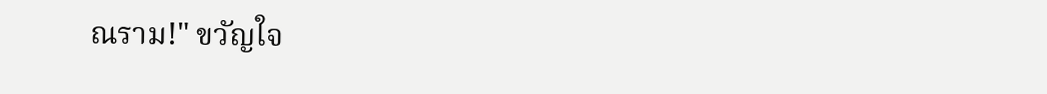ณราม!" ขวัญใจ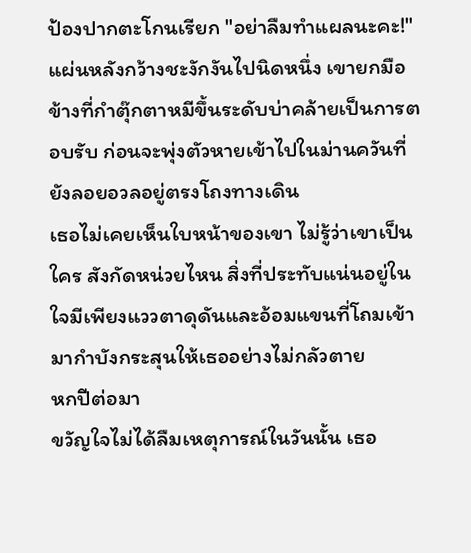ป้องปากตะโกนเรียก "อย่าลืมทำแผลนะคะ!"
แผ่นหลังกว้างชะงักงันไปนิดหนึ่ง เขายกมือข้างที่กำตุ๊กตาหมีขึ้นระดับบ่าคล้ายเป็นการตอบรับ ก่อนจะพุ่งตัวหายเข้าไปในม่านควันที่ยังลอยอวลอยู่ตรงโถงทางเดิน
เธอไม่เคยเห็นใบหน้าของเขา ไม่รู้ว่าเขาเป็นใคร สังกัดหน่วยไหน สิ่งที่ประทับแน่นอยู่ในใจมีเพียงแววตาดุดันและอ้อมแขนที่โถมเข้ามากำบังกระสุนให้เธออย่างไม่กลัวตาย
หกปีต่อมา
ขวัญใจไม่ได้ลืมเหตุการณ์ในวันนั้น เธอ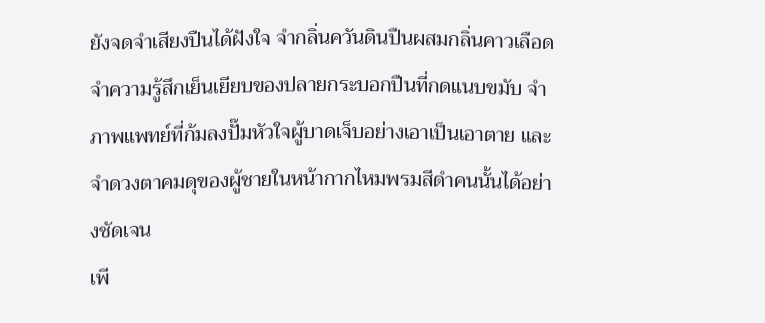ยังจดจำเสียงปืนได้ฝังใจ จำกลิ่นควันดินปืนผสมกลิ่นคาวเลือด จำความรู้สึกเย็นเยียบของปลายกระบอกปืนที่กดแนบขมับ จำภาพแพทย์ที่ก้มลงปั๊มหัวใจผู้บาดเจ็บอย่างเอาเป็นเอาตาย และจำดวงตาคมดุของผู้ชายในหน้ากากไหมพรมสีดำคนนั้นได้อย่างชัดเจน
เพี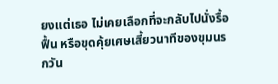ยงแต่เธอ ไม่เคยเลือกที่จะกลับไปนั่งรื้อฟื้น หรือขุดคุ้ยเศษเสี้ยวนาทีของขุมนรกวัน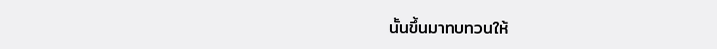นั้นขึ้นมาทบทวนให้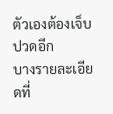ตัวเองต้องเจ็บปวดอีก
บางรายละเอียดที่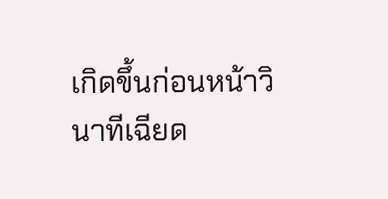เกิดขึ้นก่อนหน้าวินาทีเฉียด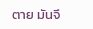ตาย มันจึ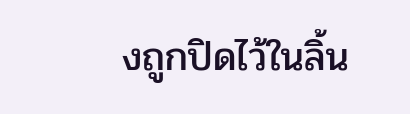งถูกปิดไว้ในลิ้น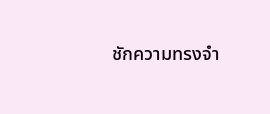ชักความทรงจำ